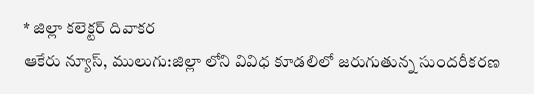* జిల్లా కలెక్టర్ దివాకర
ఆకేరు న్యూస్, ములుగు:జిల్లా లోని వివిధ కూడలిలో జరుగుతున్న సుందరీకరణ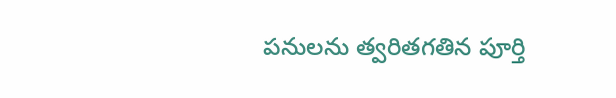పనులను త్వరితగతిన పూర్తి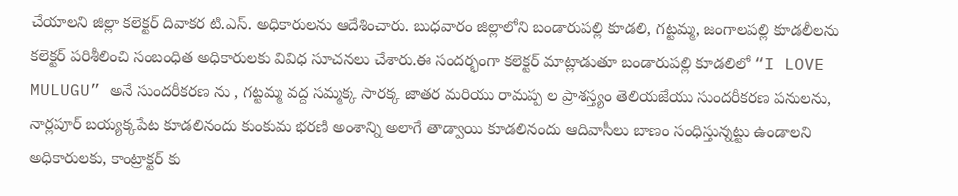చేయాలని జిల్లా కలెక్టర్ దివాకర టి.ఎస్. అధికారులను ఆదేశించారు. బుధవారం జిల్లాలోని బండారుపల్లి కూడలి, గట్టమ్మ, జంగాలపల్లి కూడలీలను కలెక్టర్ పరిశీలించి సంబంధిత అధికారులకు వివిధ సూచనలు చేశారు.ఈ సందర్భంగా కలెక్టర్ మాట్లాడుతూ బండారుపల్లి కూడలిలో “I LOVE MULUGU” అనే సుందరీకరణ ను , గట్టమ్మ వద్ద సమ్మక్క సారక్క జాతర మరియు రామప్ప ల ప్రాశస్త్యం తెలియజేయు సుందరీకరణ పనులను, నార్లపూర్ బయ్యక్కపేట కూడలినందు కుంకుమ భరణి అంశాన్ని అలాగే తాడ్వాయి కూడలినందు ఆదివాసీలు బాణం సంధిస్తున్నట్టు ఉండాలని అధికారులకు, కాంట్రాక్టర్ కు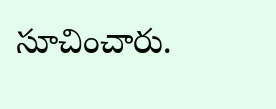సూచించారు.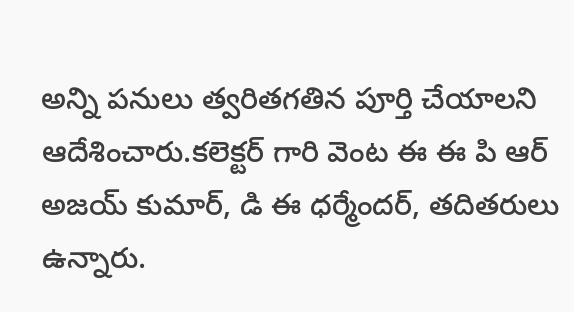అన్ని పనులు త్వరితగతిన పూర్తి చేయాలని ఆదేశించారు.కలెక్టర్ గారి వెంట ఈ ఈ పి ఆర్ అజయ్ కుమార్, డి ఈ ధర్మేందర్, తదితరులు ఉన్నారు.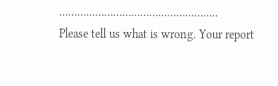……………………………………………..
Please tell us what is wrong. Your report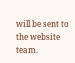will be sent to the website team.